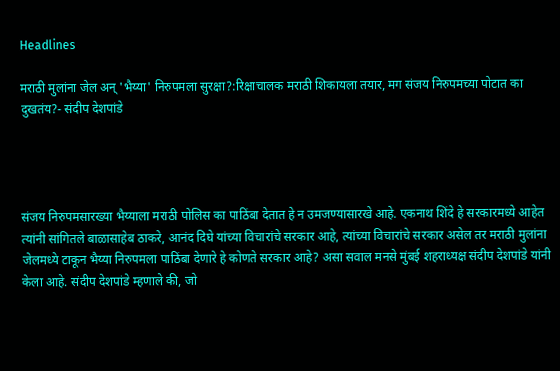Headlines

मराठी मुलांना जेल अन् 'भैय्या' निरुपमला सुरक्षा?:रिक्षाचालक मराठी शिकायला तयार, मग संजय निरुपमच्या पोटात का दुखतंय?- संदीप देशपांडे




संजय निरुपमसारख्या भैय्याला मराठी पोलिस का पाठिंबा देतात हे न उमजण्यासारखे आहे. एकनाथ शिंदे हे सरकारमध्ये आहेत त्यांनी सांगितले बाळासाहेब ठाकरे, आनंद दिघे यांच्या विचारांचे सरकार आहे, त्यांच्या विचारांचे सरकार असेल तर मराठी मुलांना जेलमध्ये टाकून भैय्या निरुपमला पाठिंबा देणारे हे कोणते सरकार आहे? असा सवाल मनसे मुंबई शहराध्यक्ष संदीप देशपांडे यांनी केला आहे. संदीप देशपांडे म्हणाले की, जो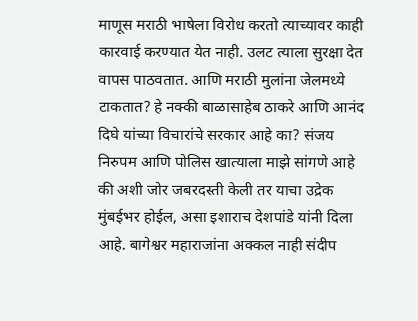माणूस मराठी भाषेला विरोध करतो त्याच्यावर काही कारवाई करण्यात येत नाही. उलट त्याला सुरक्षा देत वापस पाठवतात. आणि मराठी मुलांना जेलमध्ये टाकतात? हे नक्की बाळासाहेब ठाकरे आणि आनंद दिघे यांच्या विचारांचे सरकार आहे का? संजय निरुपम आणि पोलिस खात्याला माझे सांगणे आहे की अशी जोर जबरदस्ती केली तर याचा उद्रेक मुंबईभर होईल, असा इशाराच देशपांडे यांनी दिला आहे. बागेश्वर महाराजांना अक्कल नाही संदीप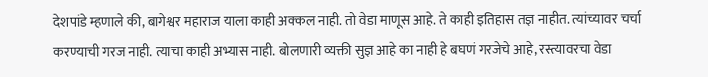देशपांडे म्हणाले की, बागेश्वर महाराज याला काही अक्कल नाही. तो वेडा माणूस आहे. ते काही इतिहास तज्ञ नाहीत. त्यांच्यावर चर्चा करण्याची गरज नाही. त्याचा काही अभ्यास नाही. बोलणारी व्यक्ती सुज्ञ आहे का नाही हे बघणं गरजेचे आहे, रस्त्यावरचा वेडा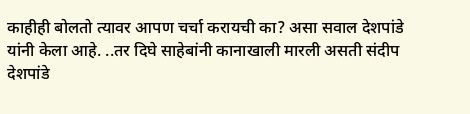काहीही बोलतो त्यावर आपण चर्चा करायची का? असा सवाल देशपांडे यांनी केला आहे. ..तर दिघे साहेबांनी कानाखाली मारली असती संदीप देशपांडे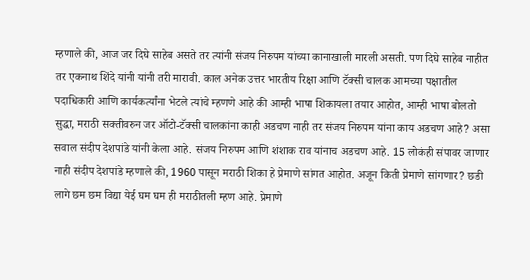म्हणाले की, आज जर दिघे साहेब असते तर त्यांनी संजय निरुपम यांच्या कानाखाली मारली असती. पण दिघे साहेब नाहीत तर एकनाथ शिंदे यांनी यांनी तरी मारावी. काल अनेक उत्तर भारतीय रिक्षा आणि टॅक्सी चालक आमच्या पक्षातील पदाधिकारी आणि कार्यकर्त्यांना भेटले त्यांचे म्हणणे आहे की आम्ही भाषा शिकायला तयार आहोत, आम्ही भाषा बोलतो सुद्धा, मराठी सक्तीवरुन जर ऑटो-टॅक्सी चालकांना काही अडचण नाही तर संजय निरुपम यांना काय अडचण आहे? असा सवाल संदीप देशपांडे यांनी केला आहे. संजय निरुपम आणि शंशाक राव यांनाच अडचण आहे. 15 लोकंही संपावर जाणार नाही संदीप देशपांडे म्हणाले की, 1960 पासून मराठी शिका हे प्रेमाणे सांगत आहोत. अजून किती प्रेमाणे सांगणार? छडी लागे छम छम विद्या येई घम घम ही मराठीतली म्हण आहे. प्रेमाणे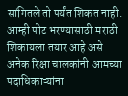सांगितले तो पर्यंत शिकत नाही. आम्ही पोट भरण्यासाठी मराठी शिकायला तयार आहे असे अनेक रिक्षा चालकांनी आमच्या पदाधिकाऱ्यांना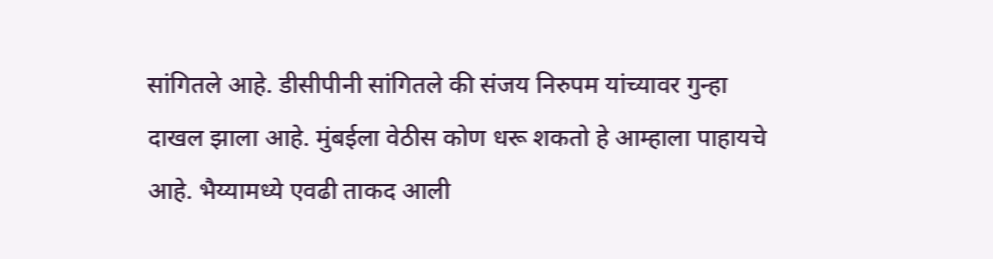सांगितले आहे. डीसीपीनी सांगितले की संजय निरुपम यांच्यावर गुन्हा दाखल झाला आहे. मुंबईला वेठीस कोण धरू शकतो हे आम्हाला पाहायचे आहे. भैय्यामध्ये एवढी ताकद आली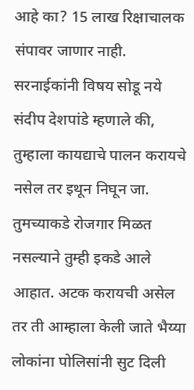आहे का? 15 लाख रिक्षाचालक संपावर जाणार नाही. सरनाईकांनी विषय सोडू नये संदीप देशपांडे म्हणाले की, तुम्हाला कायद्याचे पालन करायचे नसेल तर इथून निघून जा. तुमच्याकडे रोजगार मिळत नसल्याने तुम्ही इकडे आले आहात. अटक करायची असेल तर ती आम्हाला केली जाते भैय्या लोकांना पोलिसांनी सुट दिली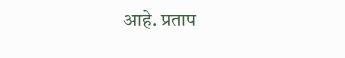आहे. प्रताप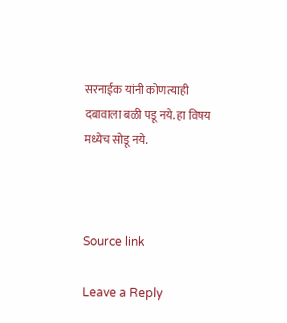सरनाईक यांनी कोणत्याही दबावाला बळी पडू नये. हा विषय मध्येच सोडू नये.



Source link

Leave a Reply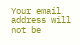Your email address will not be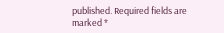published. Required fields are marked *